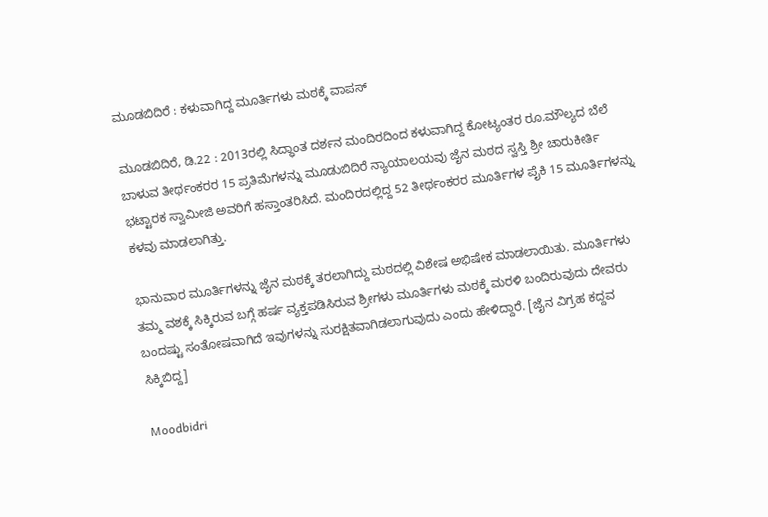ಮೂಡಬಿದಿರೆ : ಕಳುವಾಗಿದ್ದ ಮೂರ್ತಿಗಳು ಮಠಕ್ಕೆ ವಾಪಸ್

ಮೂಡಬಿದಿರೆ, ಡಿ.22 : 2013ರಲ್ಲಿ ಸಿದ್ಧಾಂತ ದರ್ಶನ ಮಂದಿರದಿಂದ ಕಳುವಾಗಿದ್ದ ಕೋಟ್ಯಂತರ ರೂ.ಮೌಲ್ಯದ ಬೆಲೆ ಬಾಳುವ ತೀರ್ಥಂಕರರ 15 ಪ್ರತಿಮೆಗಳನ್ನು ಮೂಡುಬಿದಿರೆ ನ್ಯಾಯಾಲಯವು ಜೈನ ಮಠದ ಸ್ವಸ್ತಿ ಶ್ರೀ ಚಾರುಕೀರ್ತಿ ಭಟ್ಟಾರಕ ಸ್ವಾಮೀಜಿ ಅವರಿಗೆ ಹಸ್ತಾಂತರಿಸಿದೆ. ಮಂದಿರದಲ್ಲಿದ್ದ 52 ತೀರ್ಥಂಕರರ ಮೂರ್ತಿಗಳ ಪೈಕಿ 15 ಮೂರ್ತಿಗಳನ್ನು ಕಳವು ಮಾಡಲಾಗಿತ್ತು.

ಭಾನುವಾರ ಮೂರ್ತಿಗಳನ್ನು ಜೈನ ಮಠಕ್ಕೆ ತರಲಾಗಿದ್ದು ಮಠದಲ್ಲಿ ವಿಶೇಷ ಅಭಿಷೇಕ ಮಾಡಲಾಯಿತು. ಮೂರ್ತಿಗಳು ತಮ್ಮ ವಶಕ್ಕೆ ಸಿಕ್ಕಿರುವ ಬಗ್ಗೆ ಹರ್ಷ ವ್ಯಕ್ತಪಡಿಸಿರುವ ಶ್ರೀಗಳು ಮೂರ್ತಿಗಳು ಮಠಕ್ಕೆ ಮರಳಿ ಬಂದಿರುವುದು ದೇವರು ಬಂದಷ್ಟು ಸಂತೋಷವಾಗಿದೆ ಇವುಗಳನ್ನು ಸುರಕ್ಷಿತವಾಗಿಡಲಾಗುವುದು ಎಂದು ಹೇಳಿದ್ದಾರೆ. [ಜೈನ ವಿಗ್ರಹ ಕದ್ದವ ಸಿಕ್ಕಿಬಿದ್ದ]

Moodbidri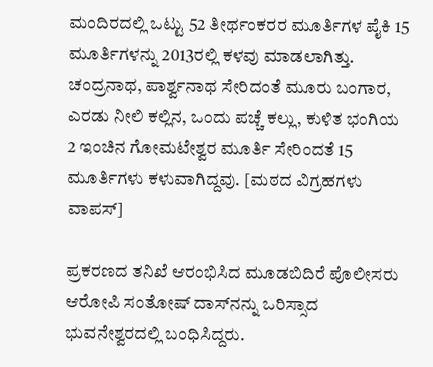ಮಂದಿರದಲ್ಲಿ ಒಟ್ಟು 52 ತೀರ್ಥಂಕರರ ಮೂರ್ತಿಗಳ ಪೈಕಿ 15 ಮೂರ್ತಿಗಳನ್ನು 2013ರಲ್ಲಿ ಕಳವು ಮಾಡಲಾಗಿತ್ತು. ಚಂದ್ರನಾಥ, ಪಾರ್ಶ್ವನಾಥ ಸೇರಿದಂತೆ ಮೂರು ಬಂಗಾರ, ಎರಡು ನೀಲಿ ಕಲ್ಲಿನ, ಒಂದು ಪಚ್ಚೆ ಕಲ್ಲು, ಕುಳಿತ ಭಂಗಿಯ 2 ಇಂಚಿನ ಗೋಮಟೇಶ್ವರ ಮೂರ್ತಿ ಸೇರಿಂದತೆ 15 ಮೂರ್ತಿಗಳು ಕಳುವಾಗಿದ್ದವು. [ಮಠದ ವಿಗ್ರಹಗಳು ವಾಪಸ್]

ಪ್ರಕರಣದ ತನಿಖೆ ಆರಂಭಿಸಿದ ಮೂಡಬಿದಿರೆ ಪೊಲೀಸರು ಆರೋಪಿ ಸಂತೋಷ್ ದಾಸ್‌ನನ್ನು ಒರಿಸ್ಸಾದ ಭುವನೇಶ್ವರದಲ್ಲಿ ಬಂಧಿಸಿದ್ದರು.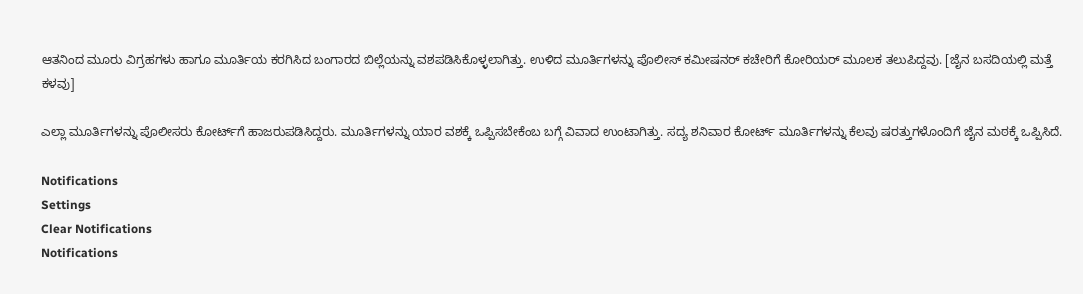ಆತನಿಂದ ಮೂರು ವಿಗ್ರಹಗಳು ಹಾಗೂ ಮೂರ್ತಿಯ ಕರಗಿಸಿದ ಬಂಗಾರದ ಬಿಲ್ಲೆಯನ್ನು ವಶಪಡಿಸಿಕೊಳ್ಳಲಾಗಿತ್ತು. ಉಳಿದ ಮೂರ್ತಿಗಳನ್ನು ಪೊಲೀಸ್ ಕಮೀಷನರ್ ಕಚೇರಿಗೆ ಕೋರಿಯರ್ ಮೂಲಕ ತಲುಪಿದ್ದವು. [ಜೈನ ಬಸದಿಯಲ್ಲಿ ಮತ್ತೆ ಕಳವು]

ಎಲ್ಲಾ ಮೂರ್ತಿಗಳನ್ನು ಪೊಲೀಸರು ಕೋರ್ಟ್‌ಗೆ ಹಾಜರುಪಡಿಸಿದ್ದರು. ಮೂರ್ತಿಗಳನ್ನು ಯಾರ ವಶಕ್ಕೆ ಒಪ್ಪಿಸಬೇಕೆಂಬ ಬಗ್ಗೆ ವಿವಾದ ಉಂಟಾಗಿತ್ತು. ಸದ್ಯ ಶನಿವಾರ ಕೋರ್ಟ್ ಮೂರ್ತಿಗಳನ್ನು ಕೆಲವು ಷರತ್ತುಗಳೊಂದಿಗೆ ಜೈನ ಮಠಕ್ಕೆ ಒಪ್ಪಿಸಿದೆ.

Notifications
Settings
Clear Notifications
Notifications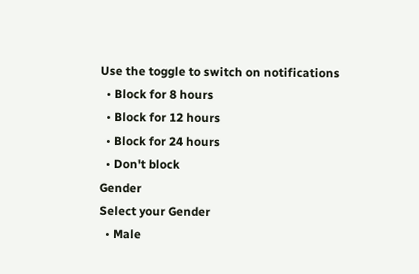Use the toggle to switch on notifications
  • Block for 8 hours
  • Block for 12 hours
  • Block for 24 hours
  • Don't block
Gender
Select your Gender
  • Male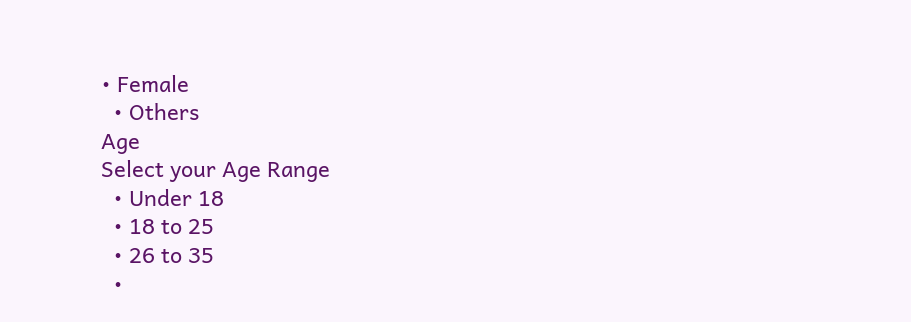• Female
  • Others
Age
Select your Age Range
  • Under 18
  • 18 to 25
  • 26 to 35
  •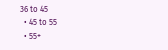36 to 45
  • 45 to 55
  • 55+